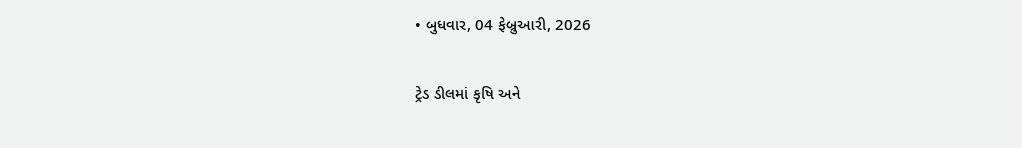• બુધવાર, 04 ફેબ્રુઆરી, 2026

ટ્રેડ ડીલમાં કૃષિ અને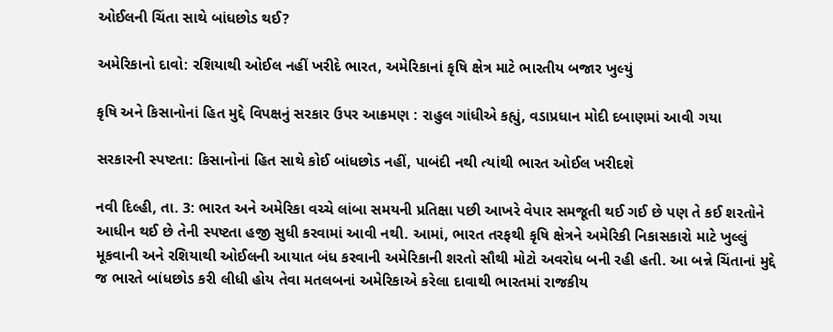ઓઈલની ચિંતા સાથે બાંધછોડ થઈ?

અમેરિકાનો દાવો: રશિયાથી ઓઈલ નહીં ખરીદે ભારત, અમેરિકાનાં કૃષિ ક્ષેત્ર માટે ભારતીય બજાર ખુલ્યું

કૃષિ અને કિસાનોનાં હિત મુદ્દે વિપક્ષનું સરકાર ઉપર આક્રમણ : રાહુલ ગાંધીએ કહ્યું, વડાપ્રધાન મોદી દબાણમાં આવી ગયા

સરકારની સ્પષ્ટતા: કિસાનોનાં હિત સાથે કોઈ બાંધછોડ નહીં, પાબંદી નથી ત્યાંથી ભારત ઓઈલ ખરીદશે

નવી દિલ્હી, તા. 3: ભારત અને અમેરિકા વચ્ચે લાંબા સમયની પ્રતિક્ષા પછી આખરે વેપાર સમજૂતી થઈ ગઈ છે પણ તે કઈ શરતોને આધીન થઈ છે તેની સ્પષ્ટતા હજી સુધી કરવામાં આવી નથી. આમાં, ભારત તરફથી કૃષિ ક્ષેત્રને અમેરિકી નિકાસકારો માટે ખુલ્લું મૂકવાની અને રશિયાથી ઓઈલની આયાત બંધ કરવાની અમેરિકાની શરતો સૌથી મોટો અવરોધ બની રહી હતી. આ બન્ને ચિંતાનાં મુદ્દે જ ભારતે બાંધછોડ કરી લીધી હોય તેવા મતલબનાં અમેરિકાએ કરેલા દાવાથી ભારતમાં રાજકીય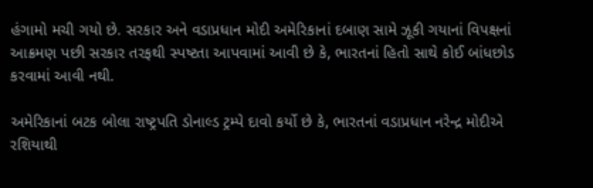હંગામો મચી ગયો છે. સરકાર અને વડાપ્રધાન મોદી અમેરિકાનાં દબાણ સામે ઝૂકી ગયાનાં વિપક્ષનાં આક્રમણ પછી સરકાર તરફથી સ્પષ્ટતા આપવામાં આવી છે કે, ભારતનાં હિતો સાથે કોઈ બાંધછોડ કરવામાં આવી નથી.

અમેરિકાનાં બટક બોલા રાષ્ટ્રપતિ ડોનાલ્ડ ટ્રમ્પે દાવો કર્યો છે કે, ભારતનાં વડાપ્રધાન નરેન્દ્ર મોદીએ રશિયાથી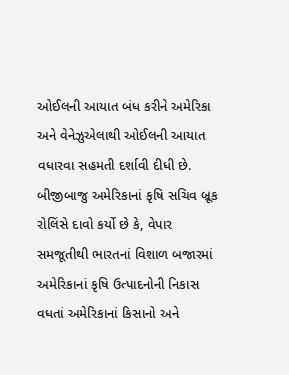ઓઈલની આયાત બંધ કરીને અમેરિકા અને વેનેઝુએલાથી ઓઈલની આયાત વધારવા સહમતી દર્શાવી દીધી છે. બીજીબાજુ અમેરિકાનાં કૃષિ સચિવ બ્રૂક રોલિંસે દાવો કર્યો છે કે, વેપાર સમજૂતીથી ભારતનાં વિશાળ બજારમાં અમેરિકાનાં કૃષિ ઉત્પાદનોની નિકાસ વધતાં અમેરિકાનાં કિસાનો અને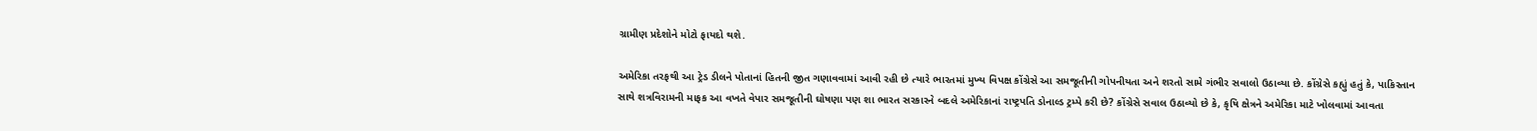ગ્રામીણ પ્રદેશોને મોટો ફાયદો થશે.

અમેરિકા તરફથી આ ટ્રેડ ડીલને પોતાનાં હિતની જીત ગણાવવામાં આવી રહી છે ત્યારે ભારતમાં મુખ્ય વિપક્ષ કોંગ્રેસે આ સમજૂતીની ગોપનીયતા અને શરતો સામે ગંભીર સવાલો ઉઠાવ્યા છે. કોંગ્રેસે કહ્યું હતું કે, પાકિસ્તાન સાથે શત્રવિરામની માફક આ વખતે વેપાર સમજૂતીની ઘોષણા પણ શા ભારત સરકારને બદલે અમેરિકાનાં રાષ્ટ્રપતિ ડોનાલ્ડ ટ્રમ્પે કરી છે? કોંગ્રેસે સવાલ ઉઠાવ્યો છે કે, કૃષિ ક્ષેત્રને અમેરિકા માટે ખોલવામાં આવતા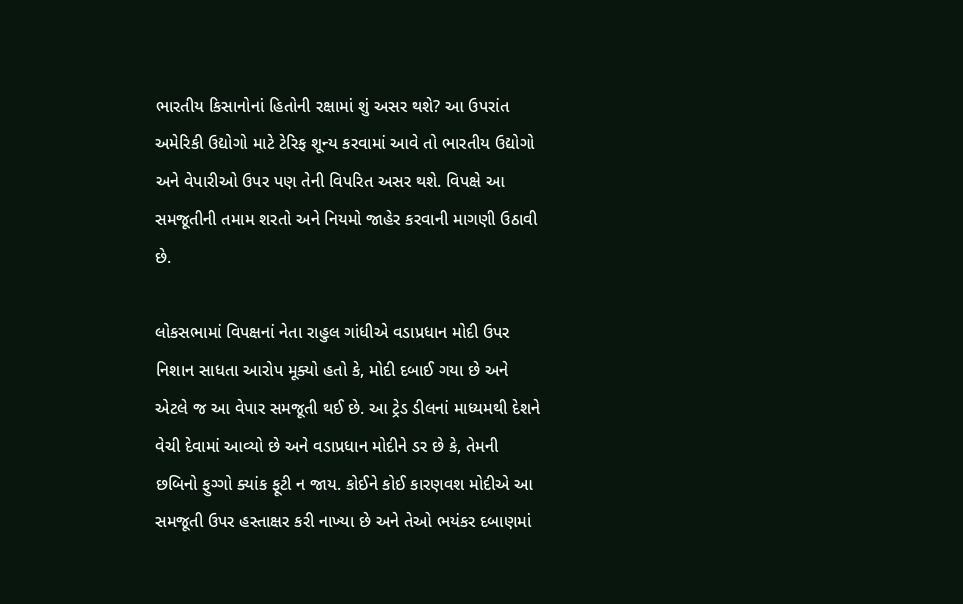ભારતીય કિસાનોનાં હિતોની રક્ષામાં શું અસર થશે? આ ઉપરાંત અમેરિકી ઉદ્યોગો માટે ટેરિફ શૂન્ય કરવામાં આવે તો ભારતીય ઉદ્યોગો અને વેપારીઓ ઉપર પણ તેની વિપરિત અસર થશે. વિપક્ષે આ સમજૂતીની તમામ શરતો અને નિયમો જાહેર કરવાની માગણી ઉઠાવી છે.

લોકસભામાં વિપક્ષનાં નેતા રાહુલ ગાંધીએ વડાપ્રધાન મોદી ઉપર નિશાન સાધતા આરોપ મૂક્યો હતો કે, મોદી દબાઈ ગયા છે અને એટલે જ આ વેપાર સમજૂતી થઈ છે. આ ટ્રેડ ડીલનાં માધ્યમથી દેશને વેચી દેવામાં આવ્યો છે અને વડાપ્રધાન મોદીને ડર છે કે, તેમની છબિનો ફુગ્ગો ક્યાંક ફૂટી ન જાય. કોઈને કોઈ કારણવશ મોદીએ આ સમજૂતી ઉપર હસ્તાક્ષર કરી નાખ્યા છે અને તેઓ ભયંકર દબાણમાં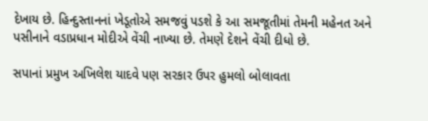દેખાય છે. હિન્દુસ્તાનનાં ખેડૂતોએ સમજવું પડશે કે આ સમજૂતીમાં તેમની મહેનત અને પસીનાને વડાપ્રધાન મોદીએ વેંચી નાખ્યા છે. તેમણે દેશને વેંચી દીધો છે.

સપાનાં પ્રમુખ અખિલેશ યાદવે પણ સરકાર ઉપર હુમલો બોલાવતા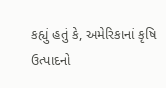કહ્યું હતું કે, અમેરિકાનાં કૃષિ ઉત્પાદનો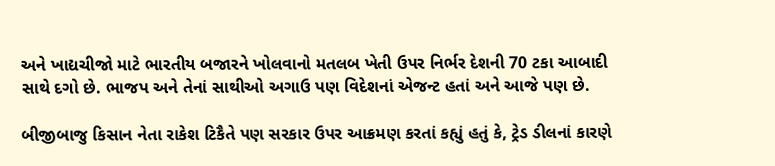અને ખાદ્યચીજો માટે ભારતીય બજારને ખોલવાનો મતલબ ખેતી ઉપર નિર્ભર દેશની 70 ટકા આબાદી સાથે દગો છે. ભાજપ અને તેનાં સાથીઓ અગાઉ પણ વિદેશનાં એજન્ટ હતાં અને આજે પણ છે.

બીજીબાજુ કિસાન નેતા રાકેશ ટિકૈતે પણ સરકાર ઉપર આક્રમણ કરતાં કહ્યું હતું કે, ટ્રેડ ડીલનાં કારણે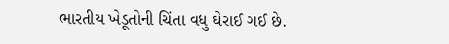ભારતીય ખેડૂતોની ચિંતા વધુ ઘેરાઈ ગઈ છે.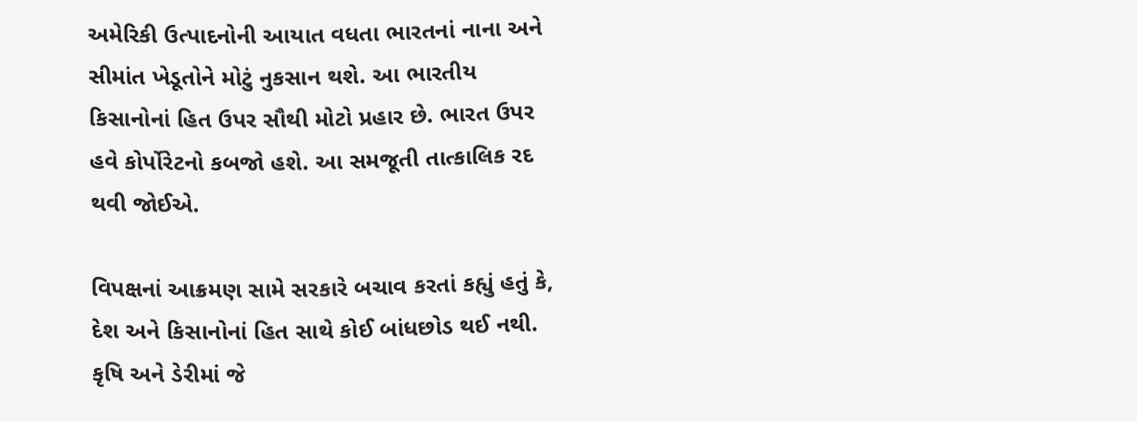અમેરિકી ઉત્પાદનોની આયાત વધતા ભારતનાં નાના અને સીમાંત ખેડૂતોને મોટું નુકસાન થશે. આ ભારતીય કિસાનોનાં હિત ઉપર સૌથી મોટો પ્રહાર છે. ભારત ઉપર હવે કોર્પોરેટનો કબજો હશે. આ સમજૂતી તાત્કાલિક રદ થવી જોઈએ.

વિપક્ષનાં આક્રમણ સામે સરકારે બચાવ કરતાં કહ્યું હતું કે, દેશ અને કિસાનોનાં હિત સાથે કોઈ બાંધછોડ થઈ નથી. કૃષિ અને ડેરીમાં જે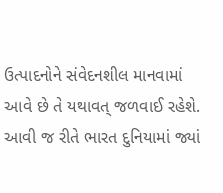ઉત્પાદનોને સંવેદનશીલ માનવામાં આવે છે તે યથાવત્ જળવાઈ રહેશે. આવી જ રીતે ભારત દુનિયામાં જ્યાં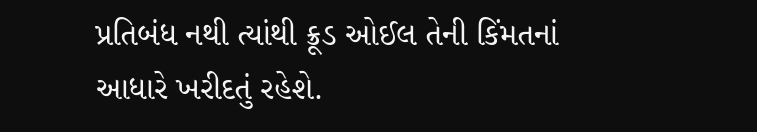પ્રતિબંધ નથી ત્યાંથી ક્રૂડ ઓઈલ તેની કિંમતનાં આધારે ખરીદતું રહેશે.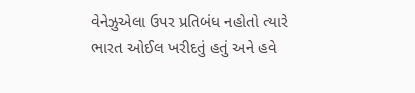વેનેઝુએલા ઉપર પ્રતિબંધ નહોતો ત્યારે ભારત ઓઈલ ખરીદતું હતું અને હવે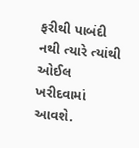ફરીથી પાબંદી નથી ત્યારે ત્યાંથી ઓઈલ ખરીદવામાં આવશે.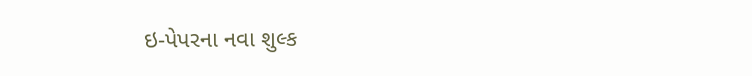ઇ-પેપરના નવા શુલ્ક